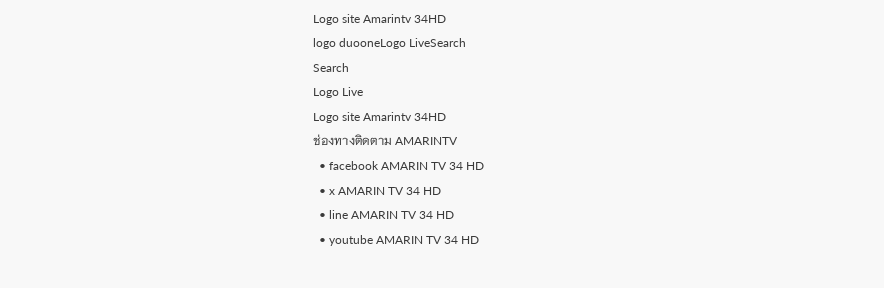Logo site Amarintv 34HD
logo duooneLogo LiveSearch
Search
Logo Live
Logo site Amarintv 34HD
ช่องทางติดตาม AMARINTV
  • facebook AMARIN TV 34 HD
  • x AMARIN TV 34 HD
  • line AMARIN TV 34 HD
  • youtube AMARIN TV 34 HD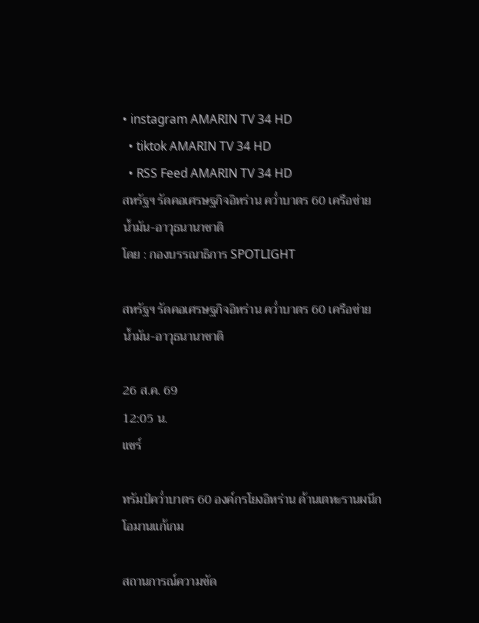• instagram AMARIN TV 34 HD
  • tiktok AMARIN TV 34 HD
  • RSS Feed AMARIN TV 34 HD
สหรัฐฯ รัดคอเศรษฐกิจอิหร่าน คว่ำบาตร 60 เครือข่ายน้ำมัน-อาวุธนานาชาติ
โดย : กองบรรณาธิการ SPOTLIGHT

สหรัฐฯ รัดคอเศรษฐกิจอิหร่าน คว่ำบาตร 60 เครือข่ายน้ำมัน-อาวุธนานาชาติ

26 ส.ค. 69
12:05 น.
แชร์

ทรัมป์คว่ำบาตร 60 องค์กรโยงอิหร่าน ด้านเตหะรานผนึกโอมานแก้เกม

สถานการณ์ความขัด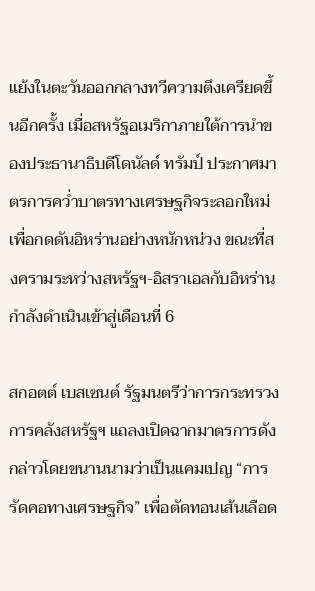แย้งในตะวันออกกลางทวีความตึงเครียดขึ้นอีกครั้ง เมื่อสหรัฐอเมริกาภายใต้การนำของประธานาธิบดีโดนัลด์ ทรัมป์ ประกาศมาตรการคว่ำบาตรทางเศรษฐกิจระลอกใหม่เพื่อกดดันอิหร่านอย่างหนักหน่วง ขณะที่สงครามระหว่างสหรัฐฯ-อิสราเอลกับอิหร่านกำลังดำเนินเข้าสู่เดือนที่ 6

สกอตต์ เบสเซนต์ รัฐมนตรีว่าการกระทรวงการคลังสหรัฐฯ แถลงเปิดฉากมาตรการดังกล่าวโดยขนานนามว่าเป็นแคมเปญ “การรัดคอทางเศรษฐกิจ” เพื่อตัดทอนเส้นเลือด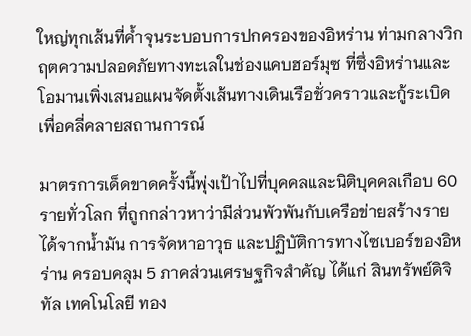ใหญ่ทุกเส้นที่ค้ำจุนระบอบการปกครองของอิหร่าน ท่ามกลางวิกฤตความปลอดภัยทางทะเลในช่องแคบฮอร์มุซ ที่ซึ่งอิหร่านและโอมานเพิ่งเสนอแผนจัดตั้งเส้นทางเดินเรือชั่วคราวและกู้ระเบิดเพื่อคลี่คลายสถานการณ์

มาตรการเด็ดขาดครั้งนี้พุ่งเป้าไปที่บุคคลและนิติบุคคลเกือบ 60 รายทั่วโลก ที่ถูกกล่าวหาว่ามีส่วนพัวพันกับเครือข่ายสร้างรายได้จากน้ำมัน การจัดหาอาวุธ และปฏิบัติการทางไซเบอร์ของอิหร่าน ครอบคลุม 5 ภาคส่วนเศรษฐกิจสำคัญ ได้แก่ สินทรัพย์ดิจิทัล เทคโนโลยี ทอง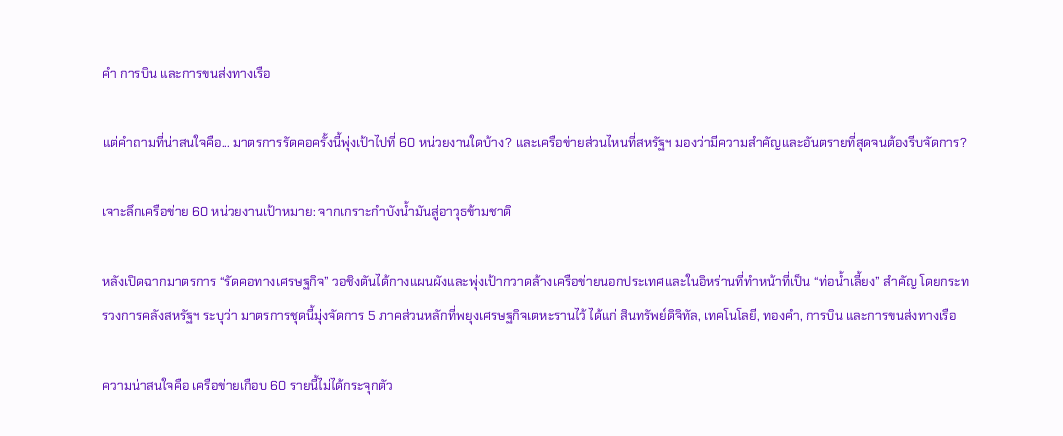คำ การบิน และการขนส่งทางเรือ

แต่คำถามที่น่าสนใจคือ... มาตรการรัดคอครั้งนี้พุ่งเป้าไปที่ 60 หน่วยงานใดบ้าง? และเครือข่ายส่วนไหนที่สหรัฐฯ มองว่ามีความสำคัญและอันตรายที่สุดจนต้องรีบจัดการ?

เจาะลึกเครือข่าย 60 หน่วยงานเป้าหมาย: จากเกราะกำบังน้ำมันสู่อาวุธข้ามชาติ

หลังเปิดฉากมาตรการ “รัดคอทางเศรษฐกิจ” วอชิงตันได้กางแผนผังและพุ่งเป้ากวาดล้างเครือข่ายนอกประเทศและในอิหร่านที่ทำหน้าที่เป็น “ท่อน้ำเลี้ยง” สำคัญ โดยกระทรวงการคลังสหรัฐฯ ระบุว่า มาตรการชุดนี้มุ่งจัดการ 5 ภาคส่วนหลักที่พยุงเศรษฐกิจเตหะรานไว้ ได้แก่ สินทรัพย์ดิจิทัล, เทคโนโลยี, ทองคำ, การบิน และการขนส่งทางเรือ

ความน่าสนใจคือ เครือข่ายเกือบ 60 รายนี้ไม่ได้กระจุกตัว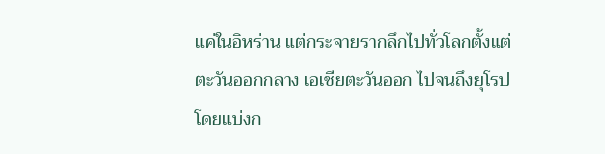แค่ในอิหร่าน แต่กระจายรากลึกไปทั่วโลกตั้งแต่ตะวันออกกลาง เอเชียตะวันออก ไปจนถึงยุโรป โดยแบ่งก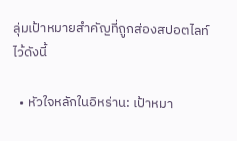ลุ่มเป้าหมายสำคัญที่ถูกส่องสปอตไลท์ไว้ดังนี้

  • หัวใจหลักในอิหร่าน: เป้าหมา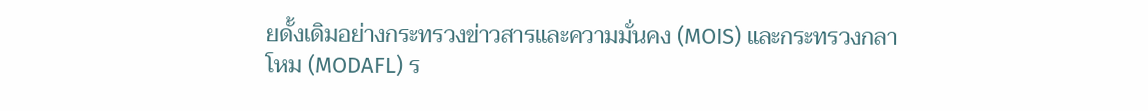ยดั้งเดิมอย่างกระทรวงข่าวสารและความมั่นคง (MOIS) และกระทรวงกลาโหม (MODAFL) ร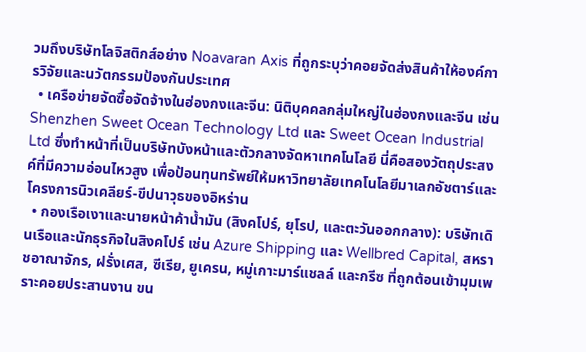วมถึงบริษัทโลจิสติกส์อย่าง Noavaran Axis ที่ถูกระบุว่าคอยจัดส่งสินค้าให้องค์การวิจัยและนวัตกรรมป้องกันประเทศ
  • เครือข่ายจัดซื้อจัดจ้างในฮ่องกงและจีน: นิติบุคคลกลุ่มใหญ่ในฮ่องกงและจีน เช่น Shenzhen Sweet Ocean Technology Ltd และ Sweet Ocean Industrial Ltd ซึ่งทำหน้าที่เป็นบริษัทบังหน้าและตัวกลางจัดหาเทคโนโลยี นี่คือสองวัตถุประสงค์ที่มีความอ่อนไหวสูง เพื่อป้อนทุนทรัพย์ให้มหาวิทยาลัยเทคโนโลยีมาเลกอัชตาร์และโครงการนิวเคลียร์-ขีปนาวุธของอิหร่าน
  • กองเรือเงาและนายหน้าค้าน้ำมัน (สิงคโปร์, ยุโรป, และตะวันออกกลาง): บริษัทเดินเรือและนักธุรกิจในสิงคโปร์ เช่น Azure Shipping และ Wellbred Capital, สหราชอาณาจักร, ฝรั่งเศส, ซีเรีย, ยูเครน, หมู่เกาะมาร์แชลล์ และกรีซ ที่ถูกต้อนเข้ามุมเพราะคอยประสานงาน ขน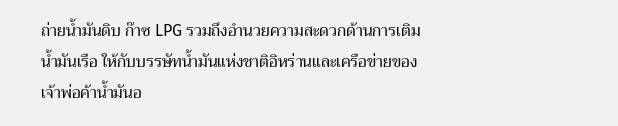ถ่ายน้ำมันดิบ ก๊าซ LPG รวมถึงอำนวยความสะดวกด้านการเติมน้ำมันเรือ ให้กับบรรษัทน้ำมันแห่งชาติอิหร่านและเครือข่ายของเจ้าพ่อค้าน้ำมันอ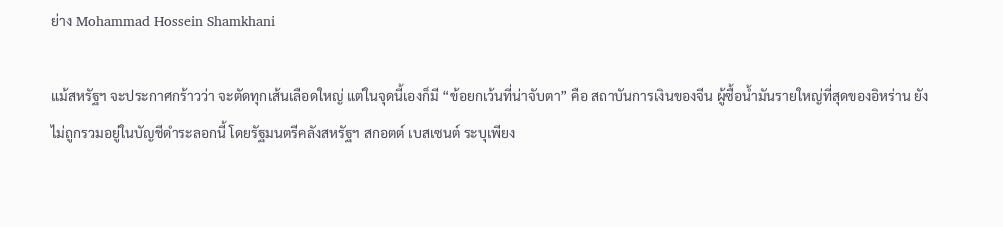ย่าง Mohammad Hossein Shamkhani

แม้สหรัฐฯ จะประกาศกร้าวว่า จะตัดทุกเส้นเลือดใหญ่ แต่ในจุดนี้เองก็มี “ข้อยกเว้นที่น่าจับตา” คือ สถาบันการเงินของจีน ผู้ซื้อน้ำมันรายใหญ่ที่สุดของอิหร่าน ยังไม่ถูกรวมอยู่ในบัญชีดำระลอกนี้ โดยรัฐมนตรีคลังสหรัฐฯ สกอตต์ เบสเซนต์ ระบุเพียง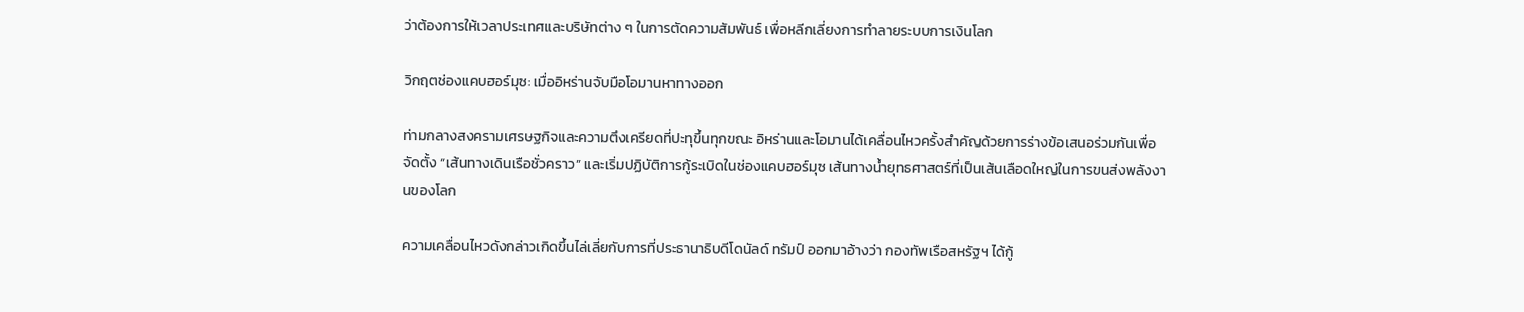ว่าต้องการให้เวลาประเทศและบริษัทต่าง ๆ ในการตัดความสัมพันธ์ เพื่อหลีกเลี่ยงการทำลายระบบการเงินโลก

วิกฤตช่องแคบฮอร์มุซ: เมื่ออิหร่านจับมือโอมานหาทางออก

ท่ามกลางสงครามเศรษฐกิจและความตึงเครียดที่ปะทุขึ้นทุกขณะ อิหร่านและโอมานได้เคลื่อนไหวครั้งสำคัญด้วยการร่างข้อเสนอร่วมกันเพื่อจัดตั้ง “เส้นทางเดินเรือชั่วคราว” และเริ่มปฏิบัติการกู้ระเบิดในช่องแคบฮอร์มุซ เส้นทางน้ำยุทธศาสตร์ที่เป็นเส้นเลือดใหญ่ในการขนส่งพลังงานของโลก

ความเคลื่อนไหวดังกล่าวเกิดขึ้นไล่เลี่ยกับการที่ประธานาธิบดีโดนัลด์ ทรัมป์ ออกมาอ้างว่า กองทัพเรือสหรัฐฯ ได้กู้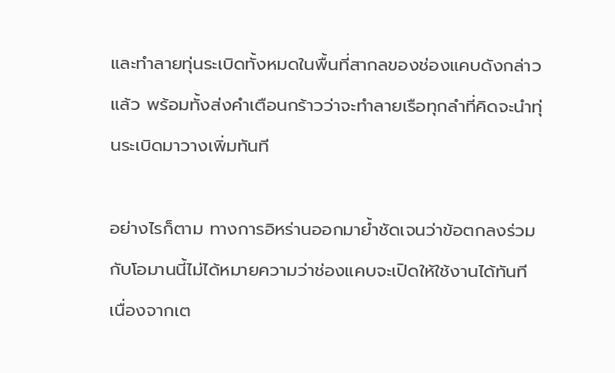และทำลายทุ่นระเบิดทั้งหมดในพื้นที่สากลของช่องแคบดังกล่าวแล้ว พร้อมทั้งส่งคำเตือนกร้าวว่าจะทำลายเรือทุกลำที่คิดจะนำทุ่นระเบิดมาวางเพิ่มทันที

อย่างไรก็ตาม ทางการอิหร่านออกมาย้ำชัดเจนว่าข้อตกลงร่วมกับโอมานนี้ไม่ได้หมายความว่าช่องแคบจะเปิดให้ใช้งานได้ทันที เนื่องจากเต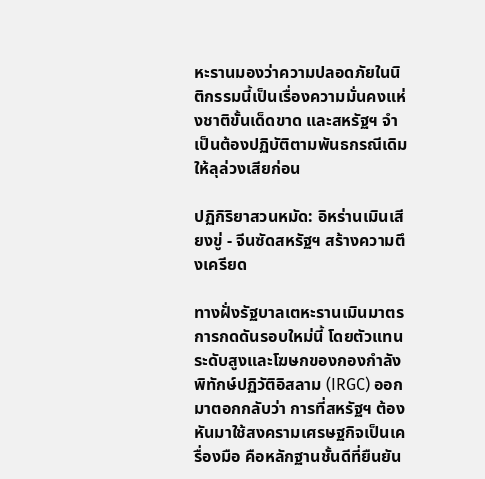หะรานมองว่าความปลอดภัยในนิติกรรมนี้เป็นเรื่องความมั่นคงแห่งชาติขั้นเด็ดขาด และสหรัฐฯ จำเป็นต้องปฏิบัติตามพันธกรณีเดิมให้ลุล่วงเสียก่อน

ปฏิกิริยาสวนหมัด: อิหร่านเมินเสียงขู่ - จีนซัดสหรัฐฯ สร้างความตึงเครียด

ทางฝั่งรัฐบาลเตหะรานเมินมาตรการกดดันรอบใหม่นี้ โดยตัวแทนระดับสูงและโฆษกของกองกำลังพิทักษ์ปฏิวัติอิสลาม (IRGC) ออกมาตอกกลับว่า การที่สหรัฐฯ ต้องหันมาใช้สงครามเศรษฐกิจเป็นเครื่องมือ คือหลักฐานชั้นดีที่ยืนยัน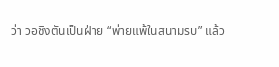ว่า วอชิงตันเป็นฝ่าย “พ่ายแพ้ในสนามรบ” แล้ว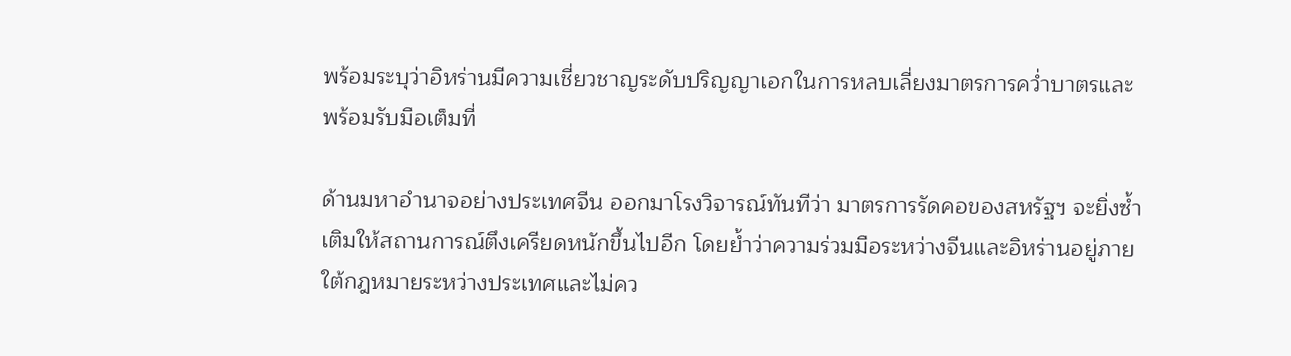พร้อมระบุว่าอิหร่านมีความเชี่ยวชาญระดับปริญญาเอกในการหลบเลี่ยงมาตรการคว่ำบาตรและพร้อมรับมือเต็มที่

ด้านมหาอำนาจอย่างประเทศจีน ออกมาโรงวิจารณ์ทันทีว่า มาตรการรัดคอของสหรัฐฯ จะยิ่งซ้ำเติมให้สถานการณ์ตึงเครียดหนักขึ้นไปอีก โดยย้ำว่าความร่วมมือระหว่างจีนและอิหร่านอยู่ภายใต้กฎหมายระหว่างประเทศและไม่คว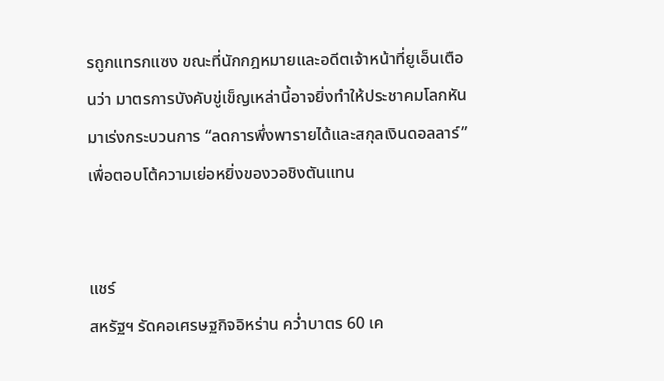รถูกแทรกแซง ขณะที่นักกฎหมายและอดีตเจ้าหน้าที่ยูเอ็นเตือนว่า มาตรการบังคับขู่เข็ญเหล่านี้อาจยิ่งทำให้ประชาคมโลกหันมาเร่งกระบวนการ “ลดการพึ่งพารายได้และสกุลเงินดอลลาร์” เพื่อตอบโต้ความเย่อหยิ่งของวอชิงตันแทน


แชร์
สหรัฐฯ รัดคอเศรษฐกิจอิหร่าน คว่ำบาตร 60 เค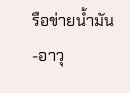รือข่ายน้ำมัน-อาวุ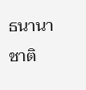ธนานาชาติ